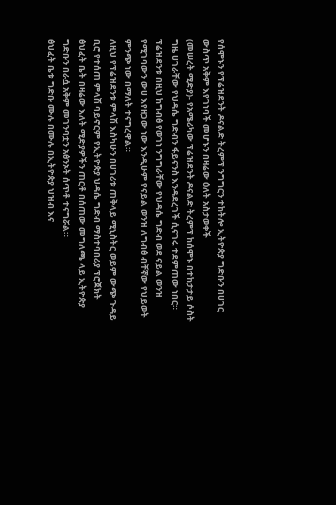የሰሞኑን የፕሬዝደንት ዶናልድ ትረምፕ ንግግርን ተከትሎ ኢትዮጵያ ግድቡን በሀገር ውስጥ አቅም እየገነባች መሆኑን በዛሬው ዕለት አስታወቀች
(መሠረት ሚድያ)- የአሜሪካው ፕሬዝደንት ዶናልድ ትረምፕ ከሰሞኑ በተከታታይ ሶስት ግዜ ሀገራቸው የህዳሴ ግድብን ፋይናንስ እንዳደረገች ሲናገሩ ተደምጠው ነበር።
ፕሬዝደንቱ በዚህ ከግብፅ የወገነ ንግግራቸው የህዳሴ ግድብ ወደ ናይል ወንዝ የሚገባውን ውሀ እየዘጋው ነው እንዲሁም የናይል ወንዝ ለግብፅ ብቸኛው የህይወት ምንጭ ነው በማለት ተናግረዋል።
ለዚህ የፕሬዝደንቱ ምላሽ እስካሁን በሀገሪቱ ጠቅላይ ሚኒስትር ወይም ውጭ ጉዳይ ቢሮ የተሰጠ ምላሽ ባይኖርም የኢትዮጵያ ህዳሴ ግድብ ማስተባበሪያ ፕሮጀክት ፅህፈት ቤት በዛሬው እለት ሚድያዎችን ጠርቶ በሰጠው መግለጫ ላይ ኢትዮጵያ ግድቡን በራሷ አቅም መገንባቷን አፅንኦት ሰጥቶ ተናግሯል።
ፅህፈት ቤቱ ግድቡ ሙሉ በሙሉ በኢትዮጵያ ህዝብ እና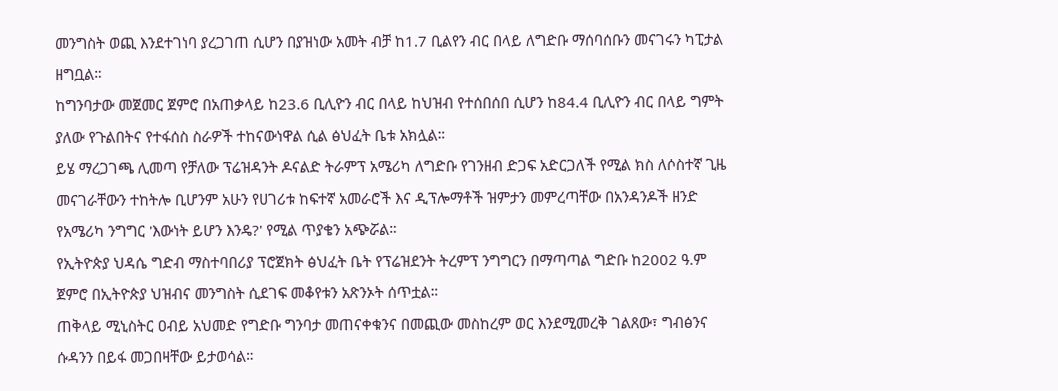መንግስት ወጪ እንደተገነባ ያረጋገጠ ሲሆን በያዝነው አመት ብቻ ከ1.7 ቢልየን ብር በላይ ለግድቡ ማሰባሰቡን መናገሩን ካፒታል ዘግቧል።
ከግንባታው መጀመር ጀምሮ በአጠቃላይ ከ23.6 ቢሊዮን ብር በላይ ከህዝብ የተሰበሰበ ሲሆን ከ84.4 ቢሊዮን ብር በላይ ግምት ያለው የጉልበትና የተፋሰስ ስራዎች ተከናውነዋል ሲል ፅህፈት ቤቱ አክሏል።
ይሄ ማረጋገጫ ሊመጣ የቻለው ፕሬዝዳንት ዶናልድ ትራምፕ አሜሪካ ለግድቡ የገንዘብ ድጋፍ አድርጋለች የሚል ክስ ለሶስተኛ ጊዜ መናገራቸውን ተከትሎ ቢሆንም አሁን የሀገሪቱ ከፍተኛ አመራሮች እና ዲፕሎማቶች ዝምታን መምረጣቸው በአንዳንዶች ዘንድ የአሜሪካ ንግግር 'እውነት ይሆን እንዴ?' የሚል ጥያቄን አጭሯል።
የኢትዮጵያ ህዳሴ ግድብ ማስተባበሪያ ፕሮጀክት ፅህፈት ቤት የፕሬዝደንት ትረምፕ ንግግርን በማጣጣል ግድቡ ከ2002 ዓ.ም ጀምሮ በኢትዮጵያ ህዝብና መንግስት ሲደገፍ መቆየቱን አጽንኦት ሰጥቷል።
ጠቅላይ ሚኒስትር ዐብይ አህመድ የግድቡ ግንባታ መጠናቀቁንና በመጪው መስከረም ወር እንደሚመረቅ ገልጸው፣ ግብፅንና ሱዳንን በይፋ መጋበዛቸው ይታወሳል።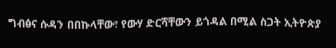ግብፅና ሱዳን በበኩላቸው፣ የውሃ ድርሻቸውን ይጎዳል በሚል ስጋት ኢትዮጵያ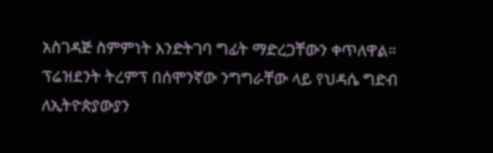አስገዳጅ ስምምነት እንድትገባ ግፊት ማድረጋቸውን ቀጥለዋል።
ፕሬዝደንት ትረምፕ በሰሞንኛው ንግግራቸው ላይ የህዳሴ ግድብ ለኢትዮጵያውያን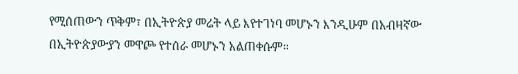የሚሰጠውን ጥቅም፣ በኢትዮጵያ መሬት ላይ እየተገነባ መሆኑን እንዲሁም በአብዛኛው በኢትዮጵያውያን መዋጮ የተሰራ መሆኑን አልጠቀሱም።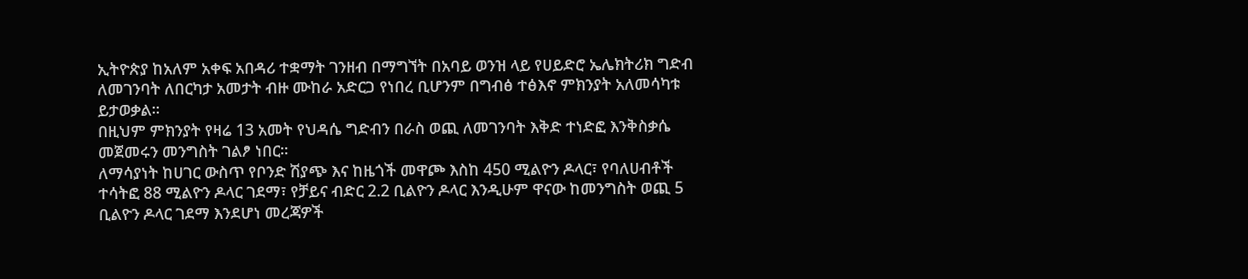ኢትዮጵያ ከአለም አቀፍ አበዳሪ ተቋማት ገንዘብ በማግኘት በአባይ ወንዝ ላይ የሀይድሮ ኤሌክትሪክ ግድብ ለመገንባት ለበርካታ አመታት ብዙ ሙከራ አድርጋ የነበረ ቢሆንም በግብፅ ተፅእኖ ምክንያት አለመሳካቱ ይታወቃል።
በዚህም ምክንያት የዛሬ 13 አመት የህዳሴ ግድብን በራስ ወጪ ለመገንባት እቅድ ተነድፎ እንቅስቃሴ መጀመሩን መንግስት ገልፆ ነበር።
ለማሳያነት ከሀገር ውስጥ የቦንድ ሽያጭ እና ከዜጎች መዋጮ እስከ 450 ሚልዮን ዶላር፣ የባለሀብቶች ተሳትፎ 88 ሚልዮን ዶላር ገደማ፣ የቻይና ብድር 2.2 ቢልዮን ዶላር እንዲሁም ዋናው ከመንግስት ወጪ 5 ቢልዮን ዶላር ገደማ እንደሆነ መረጃዎች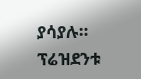ያሳያሉ።
ፕሬዝደንቱ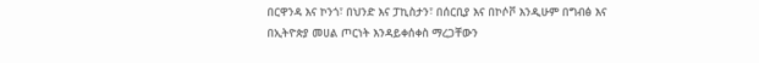በርዋንዳ እና ኮንጎ፣ በህንድ እና ፓኪስታን፣ በሰርቢያ እና በኮሶቮ እንዲሁም በግብፅ እና በኢትዮጵያ መሀል ጦርነት እንዳይቀሰቀስ ማረጋቸውን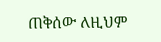ጠቅሰው ለዚህም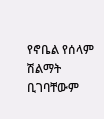የኖቤል የሰላም ሽልማት ቢገባቸውም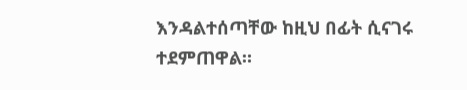እንዳልተሰጣቸው ከዚህ በፊት ሲናገሩ ተደምጠዋል።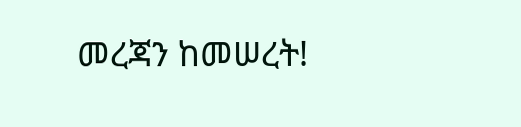መረጃን ከመሠረት!